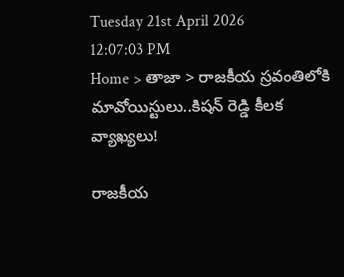Tuesday 21st April 2026
12:07:03 PM
Home > తాజా > రాజకీయ స్రవంతిలోకి మావోయిస్టులు..కిషన్ రెడ్డి కీలక వ్యాఖ్యలు!

రాజకీయ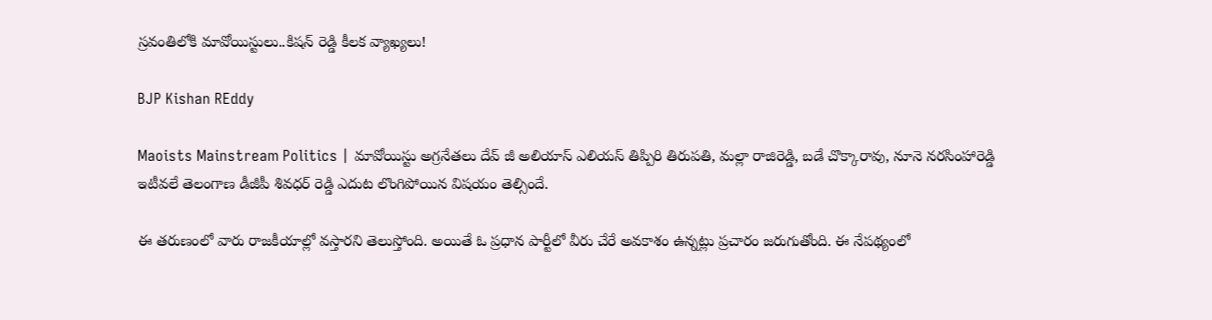స్రవంతిలోకి మావోయిస్టులు..కిషన్ రెడ్డి కీలక వ్యాఖ్యలు!

BJP Kishan REddy

Maoists Mainstream Politics | మావోయిస్టు అగ్రనేతలు దేవ్ జీ అలియాస్ ఎలియస్ తిప్పిరి తిరుపతి, మల్లా రాజిరెడ్డి, బడే చొక్కారావు, నూనె నరసింహారెడ్డి ఇటీవలే తెలంగాణ డీజీపీ శివధర్ రెడ్డి ఎదుట లొంగిపోయిన విషయం తెల్సిందే.

ఈ తరుణంలో వారు రాజకీయాల్లో వస్తారని తెలుస్తోంది. అయితే ఓ ప్రధాన పార్టీలో వీరు చేరే అవకాశం ఉన్నట్లు ప్రచారం జరుగుతోంది. ఈ నేపథ్యంలో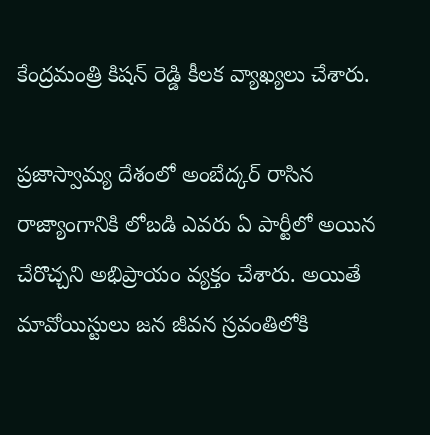కేంద్రమంత్రి కిషన్ రెడ్డి కీలక వ్యాఖ్యలు చేశారు.

ప్రజాస్వామ్య దేశంలో అంబేద్కర్ రాసిన రాజ్యాంగానికి లోబడి ఎవరు ఏ పార్టీలో అయిన చేరొచ్చని అభిప్రాయం వ్యక్తం చేశారు. అయితే మావోయిస్టులు జన జీవన స్రవంతిలోకి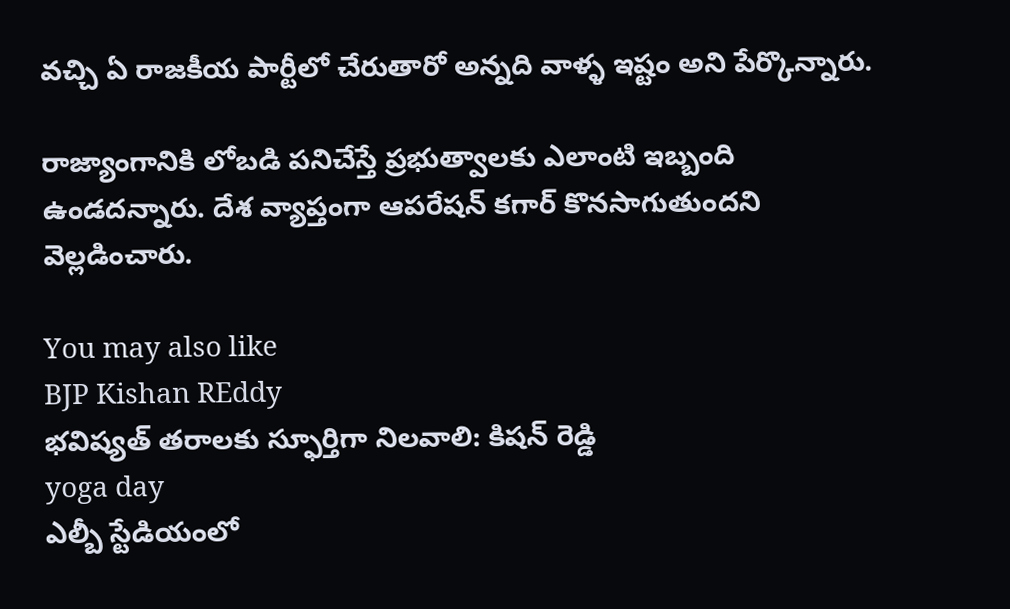వచ్చి ఏ రాజకీయ పార్టీలో చేరుతారో అన్నది వాళ్ళ ఇష్టం అని పేర్కొన్నారు.

రాజ్యాంగానికి లోబడి పనిచేస్తే ప్రభుత్వాలకు ఎలాంటి ఇబ్బంది ఉండదన్నారు. దేశ వ్యాప్తంగా ఆపరేషన్ కగార్ కొనసాగుతుందని వెల్లడించారు.

You may also like
BJP Kishan REddy
భవిష్యత్ తరాలకు స్ఫూర్తిగా నిలవాలి: కిషన్ రెడ్డి
yoga day
ఎల్బీ స్టేడియంలో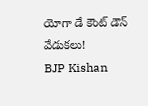యోగా డే కౌంట్ డౌన్ వేడుకలు!
BJP Kishan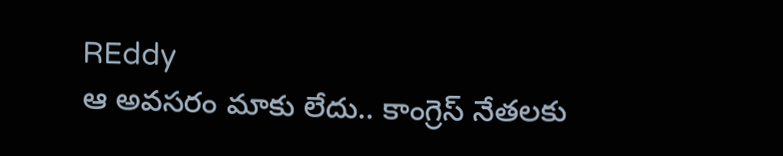REddy
ఆ అవసరం మాకు లేదు.. కాంగ్రెస్ నేతలకు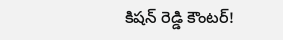కిషన్ రెడ్డి కౌంటర్!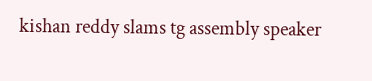kishan reddy slams tg assembly speaker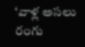‘వాళ్ల అసలు రంగు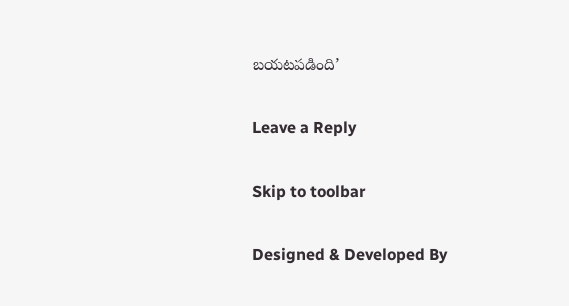బయటపడింది’

Leave a Reply

Skip to toolbar

Designed & Developed By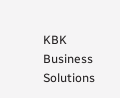KBK Business Solutions